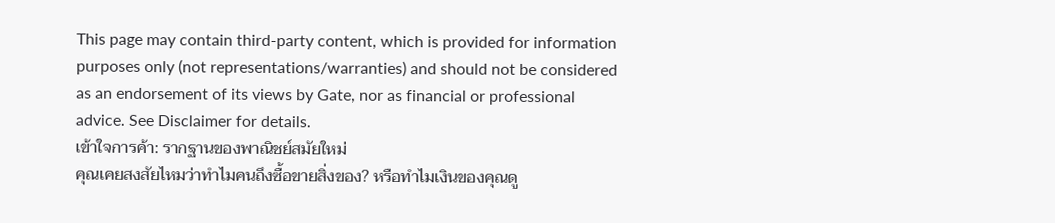This page may contain third-party content, which is provided for information purposes only (not representations/warranties) and should not be considered as an endorsement of its views by Gate, nor as financial or professional advice. See Disclaimer for details.
เข้าใจการค้า: รากฐานของพาณิชย์สมัยใหม่
คุณเคยสงสัยไหมว่าทำไมคนถึงซื้อขายสิ่งของ? หรือทำไมเงินของคุณดู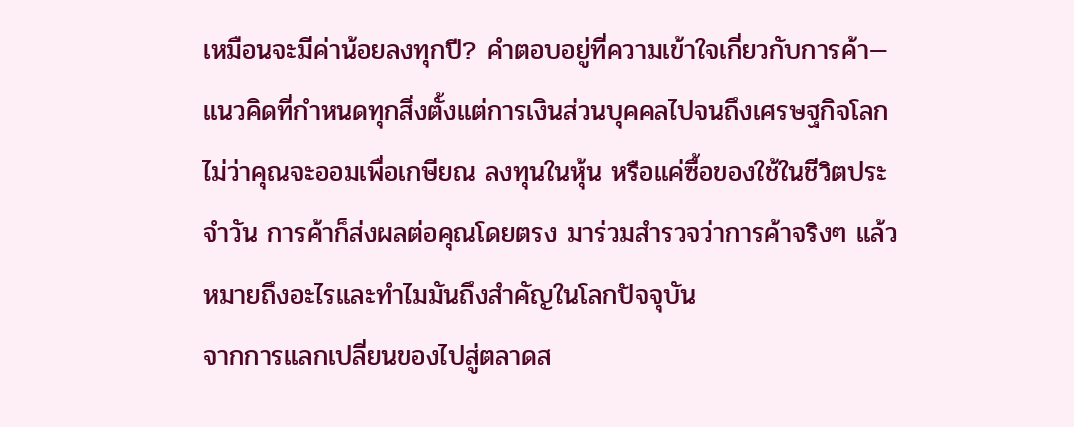เหมือนจะมีค่าน้อยลงทุกปี? คำตอบอยู่ที่ความเข้าใจเกี่ยวกับการค้า—แนวคิดที่กำหนดทุกสิ่งตั้งแต่การเงินส่วนบุคคลไปจนถึงเศรษฐกิจโลก ไม่ว่าคุณจะออมเพื่อเกษียณ ลงทุนในหุ้น หรือแค่ซื้อของใช้ในชีวิตประจำวัน การค้าก็ส่งผลต่อคุณโดยตรง มาร่วมสำรวจว่าการค้าจริงๆ แล้วหมายถึงอะไรและทำไมมันถึงสำคัญในโลกปัจจุบัน
จากการแลกเปลี่ยนของไปสู่ตลาดส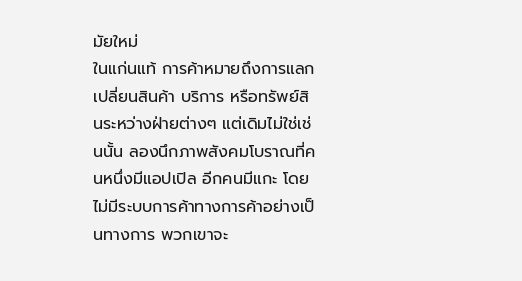มัยใหม่
ในแก่นแท้ การค้าหมายถึงการแลกเปลี่ยนสินค้า บริการ หรือทรัพย์สินระหว่างฝ่ายต่างๆ แต่เดิมไม่ใช่เช่นนั้น ลองนึกภาพสังคมโบราณที่คนหนึ่งมีแอปเปิล อีกคนมีแกะ โดยไม่มีระบบการค้าทางการค้าอย่างเป็นทางการ พวกเขาจะ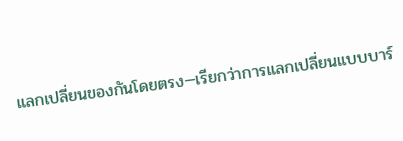แลกเปลี่ยนของกันโดยตรง—เรียกว่าการแลกเปลี่ยนแบบบาร์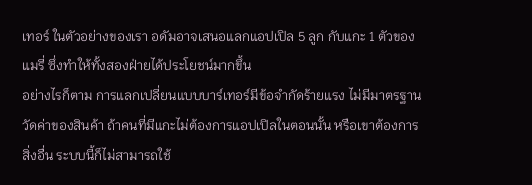เทอร์ ในตัวอย่างของเรา อดัมอาจเสนอแลกแอปเปิล 5 ลูก กับแกะ 1 ตัวของแมรี่ ซึ่งทำให้ทั้งสองฝ่ายได้ประโยชน์มากขึ้น
อย่างไรก็ตาม การแลกเปลี่ยนแบบบาร์เทอร์มีข้อจำกัดร้ายแรง ไม่มีมาตรฐานวัดค่าของสินค้า ถ้าคนที่มีแกะไม่ต้องการแอปเปิลในตอนนั้น หรือเขาต้องการสิ่งอื่น ระบบนี้ก็ไม่สามารถใช้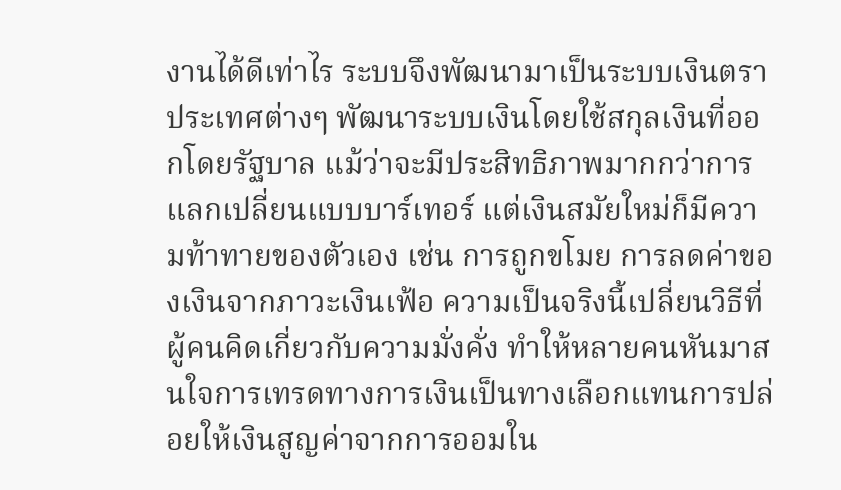งานได้ดีเท่าไร ระบบจึงพัฒนามาเป็นระบบเงินตรา ประเทศต่างๆ พัฒนาระบบเงินโดยใช้สกุลเงินที่ออกโดยรัฐบาล แม้ว่าจะมีประสิทธิภาพมากกว่าการแลกเปลี่ยนแบบบาร์เทอร์ แต่เงินสมัยใหม่ก็มีความท้าทายของตัวเอง เช่น การถูกขโมย การลดค่าของเงินจากภาวะเงินเฟ้อ ความเป็นจริงนี้เปลี่ยนวิธีที่ผู้คนคิดเกี่ยวกับความมั่งคั่ง ทำให้หลายคนหันมาสนใจการเทรดทางการเงินเป็นทางเลือกแทนการปล่อยให้เงินสูญค่าจากการออมใน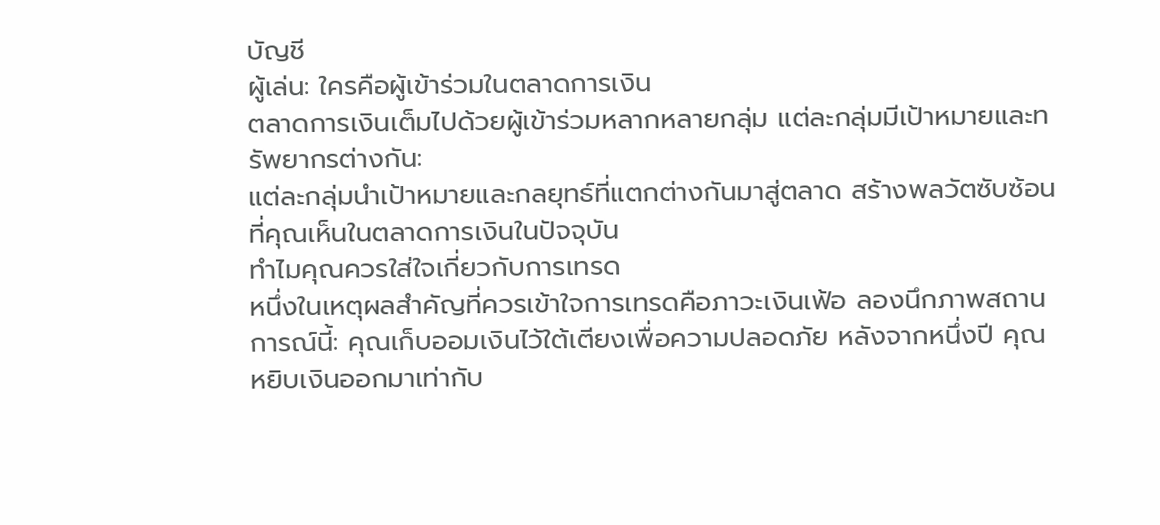บัญชี
ผู้เล่น: ใครคือผู้เข้าร่วมในตลาดการเงิน
ตลาดการเงินเต็มไปด้วยผู้เข้าร่วมหลากหลายกลุ่ม แต่ละกลุ่มมีเป้าหมายและทรัพยากรต่างกัน:
แต่ละกลุ่มนำเป้าหมายและกลยุทธ์ที่แตกต่างกันมาสู่ตลาด สร้างพลวัตซับซ้อนที่คุณเห็นในตลาดการเงินในปัจจุบัน
ทำไมคุณควรใส่ใจเกี่ยวกับการเทรด
หนึ่งในเหตุผลสำคัญที่ควรเข้าใจการเทรดคือภาวะเงินเฟ้อ ลองนึกภาพสถานการณ์นี้: คุณเก็บออมเงินไว้ใต้เตียงเพื่อความปลอดภัย หลังจากหนึ่งปี คุณหยิบเงินออกมาเท่ากับ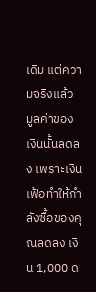เดิม แต่ความจริงแล้ว มูลค่าของเงินนั้นลดลง เพราะเงินเฟ้อทำให้กำลังซื้อของคุณลดลง เงิน 1,000 ด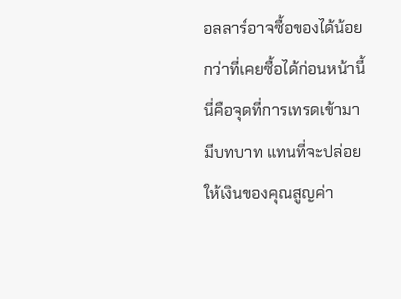อลลาร์อาจซื้อของได้น้อยกว่าที่เคยซื้อได้ก่อนหน้านี้
นี่คือจุดที่การเทรดเข้ามามีบทบาท แทนที่จะปล่อยให้เงินของคุณสูญค่า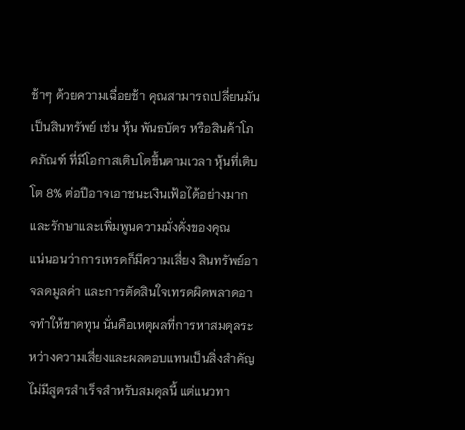ช้าๆ ด้วยความเฉื่อยช้า คุณสามารถเปลี่ยนมันเป็นสินทรัพย์ เช่น หุ้น พันธบัตร หรือสินค้าโภคภัณฑ์ ที่มีโอกาสเติบโตขึ้นตามเวลา หุ้นที่เติบโต 8% ต่อปีอาจเอาชนะเงินเฟ้อได้อย่างมากและรักษาและเพิ่มพูนความมั่งคั่งของคุณ
แน่นอนว่าการเทรดก็มีความเสี่ยง สินทรัพย์อาจลดมูลค่า และการตัดสินใจเทรดผิดพลาดอาจทำให้ขาดทุน นั่นคือเหตุผลที่การหาสมดุลระหว่างความเสี่ยงและผลตอบแทนเป็นสิ่งสำคัญ ไม่มีสูตรสำเร็จสำหรับสมดุลนี้ แต่แนวทา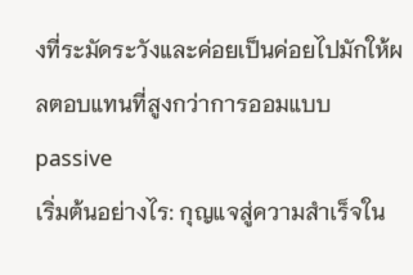งที่ระมัดระวังและค่อยเป็นค่อยไปมักให้ผลตอบแทนที่สูงกว่าการออมแบบ passive
เริ่มต้นอย่างไร: กุญแจสู่ความสำเร็จใน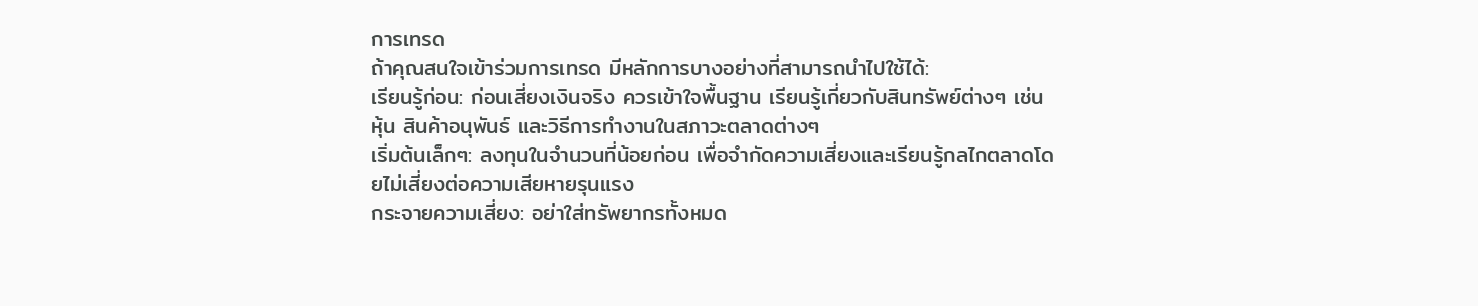การเทรด
ถ้าคุณสนใจเข้าร่วมการเทรด มีหลักการบางอย่างที่สามารถนำไปใช้ได้:
เรียนรู้ก่อน: ก่อนเสี่ยงเงินจริง ควรเข้าใจพื้นฐาน เรียนรู้เกี่ยวกับสินทรัพย์ต่างๆ เช่น หุ้น สินค้าอนุพันธ์ และวิธีการทำงานในสภาวะตลาดต่างๆ
เริ่มต้นเล็กๆ: ลงทุนในจำนวนที่น้อยก่อน เพื่อจำกัดความเสี่ยงและเรียนรู้กลไกตลาดโดยไม่เสี่ยงต่อความเสียหายรุนแรง
กระจายความเสี่ยง: อย่าใส่ทรัพยากรทั้งหมด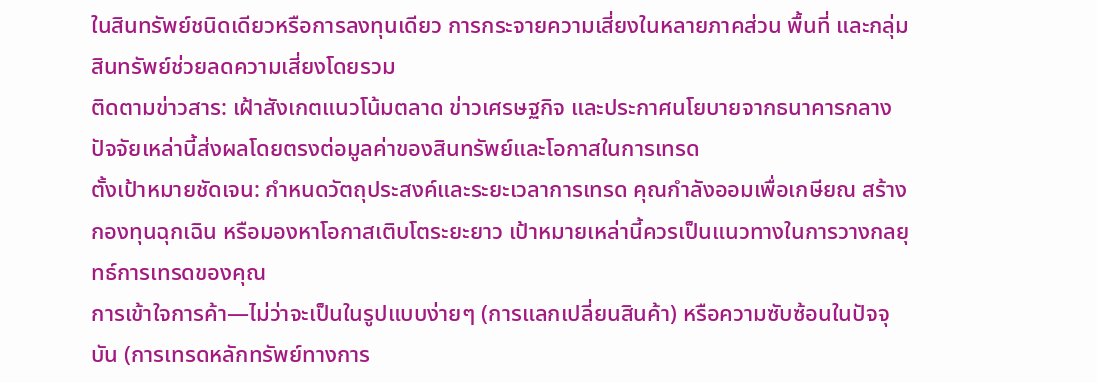ในสินทรัพย์ชนิดเดียวหรือการลงทุนเดียว การกระจายความเสี่ยงในหลายภาคส่วน พื้นที่ และกลุ่มสินทรัพย์ช่วยลดความเสี่ยงโดยรวม
ติดตามข่าวสาร: เฝ้าสังเกตแนวโน้มตลาด ข่าวเศรษฐกิจ และประกาศนโยบายจากธนาคารกลาง ปัจจัยเหล่านี้ส่งผลโดยตรงต่อมูลค่าของสินทรัพย์และโอกาสในการเทรด
ตั้งเป้าหมายชัดเจน: กำหนดวัตถุประสงค์และระยะเวลาการเทรด คุณกำลังออมเพื่อเกษียณ สร้างกองทุนฉุกเฉิน หรือมองหาโอกาสเติบโตระยะยาว เป้าหมายเหล่านี้ควรเป็นแนวทางในการวางกลยุทธ์การเทรดของคุณ
การเข้าใจการค้า—ไม่ว่าจะเป็นในรูปแบบง่ายๆ (การแลกเปลี่ยนสินค้า) หรือความซับซ้อนในปัจจุบัน (การเทรดหลักทรัพย์ทางการ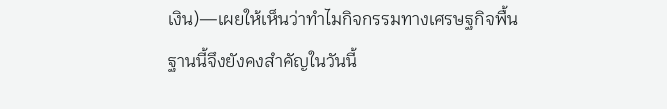เงิน)—เผยให้เห็นว่าทำไมกิจกรรมทางเศรษฐกิจพื้นฐานนี้จึงยังคงสำคัญในวันนี้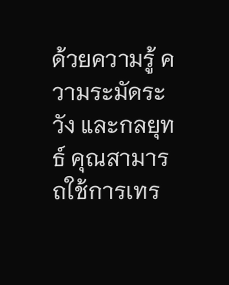ด้วยความรู้ ความระมัดระวัง และกลยุทธ์ คุณสามารถใช้การเทร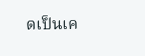ดเป็นเค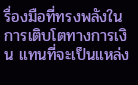รื่องมือที่ทรงพลังในการเติบโตทางการเงิน แทนที่จะเป็นแหล่ง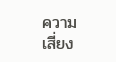ความเสี่ยง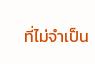ที่ไม่จำเป็น